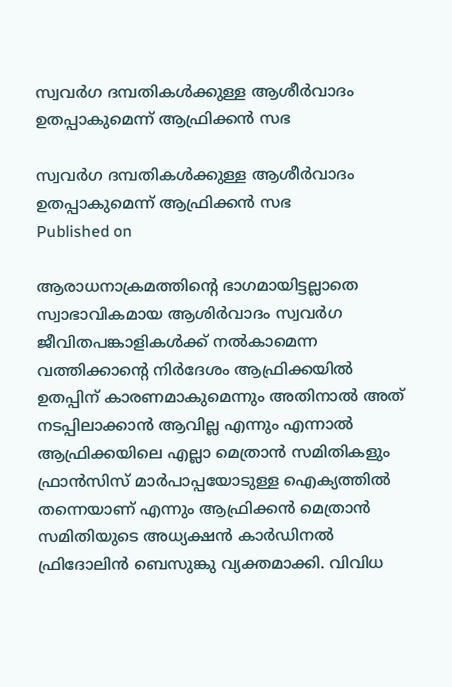സ്വവര്‍ഗ ദമ്പതികള്‍ക്കുള്ള ആശീര്‍വാദം ഉതപ്പാകുമെന്ന് ആഫ്രിക്കന്‍ സഭ

സ്വവര്‍ഗ ദമ്പതികള്‍ക്കുള്ള ആശീര്‍വാദം ഉതപ്പാകുമെന്ന് ആഫ്രിക്കന്‍ സഭ
Published on

ആരാധനാക്രമത്തിന്റെ ഭാഗമായിട്ടല്ലാതെ സ്വാഭാവികമായ ആശിര്‍വാദം സ്വവര്‍ഗ ജീവിതപങ്കാളികള്‍ക്ക് നല്‍കാമെന്ന വത്തിക്കാന്റെ നിര്‍ദേശം ആഫ്രിക്കയില്‍ ഉതപ്പിന് കാരണമാകുമെന്നും അതിനാല്‍ അത് നടപ്പിലാക്കാന്‍ ആവില്ല എന്നും എന്നാല്‍ ആഫ്രിക്കയിലെ എല്ലാ മെത്രാന്‍ സമിതികളും ഫ്രാന്‍സിസ് മാര്‍പാപ്പയോടുള്ള ഐക്യത്തില്‍ തന്നെയാണ് എന്നും ആഫ്രിക്കന്‍ മെത്രാന്‍ സമിതിയുടെ അധ്യക്ഷന്‍ കാര്‍ഡിനല്‍ ഫ്രിദോലിന്‍ ബെസുങ്കു വ്യക്തമാക്കി. വിവിധ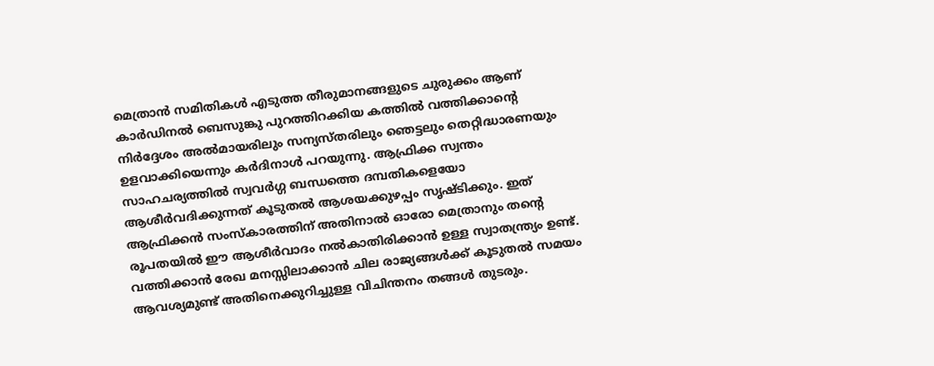മെത്രാന്‍ സമിതികള്‍ എടുത്ത തീരുമാനങ്ങളുടെ ചുരുക്കം ആണ് കാര്‍ഡിനല്‍ ബെസുങ്കു പുറത്തിറക്കിയ കത്തില്‍ വത്തിക്കാന്റെ നിര്‍ദ്ദേശം അല്‍മായരിലും സന്യസ്തരിലും ഞെട്ടലും തെറ്റിദ്ധാരണയും ഉളവാക്കിയെന്നും കര്‍ദിനാള്‍ പറയുന്നു. ആഫ്രിക്ക സ്വന്തം സാഹചര്യത്തില്‍ സ്വവര്‍ഗ്ഗ ബന്ധത്തെ ദമ്പതികളെയോ ആശീര്‍വദിക്കുന്നത് കൂടുതല്‍ ആശയക്കുഴപ്പം സൃഷ്ടിക്കും. ഇത് ആഫ്രിക്കന്‍ സംസ്‌കാരത്തിന് അതിനാല്‍ ഓരോ മെത്രാനും തന്റെ രൂപതയില്‍ ഈ ആശീര്‍വാദം നല്‍കാതിരിക്കാന്‍ ഉള്ള സ്വാതന്ത്ര്യം ഉണ്ട്. വത്തിക്കാന്‍ രേഖ മനസ്സിലാക്കാന്‍ ചില രാജ്യങ്ങള്‍ക്ക് കൂടുതല്‍ സമയം ആവശ്യമുണ്ട് അതിനെക്കുറിച്ചുള്ള വിചിന്തനം തങ്ങള്‍ തുടരും.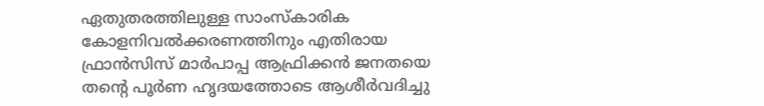ഏതുതരത്തിലുള്ള സാംസ്‌കാരിക കോളനിവല്‍ക്കരണത്തിനും എതിരായ ഫ്രാന്‍സിസ് മാര്‍പാപ്പ ആഫ്രിക്കന്‍ ജനതയെ തന്റെ പൂര്‍ണ ഹൃദയത്തോടെ ആശീര്‍വദിച്ചു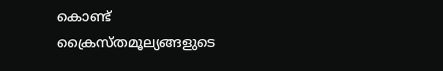കൊണ്ട് ക്രൈസ്തമൂല്യങ്ങളുടെ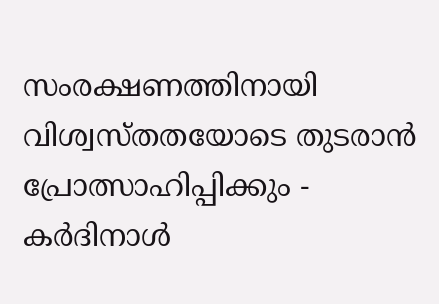സംരക്ഷണത്തിനായി വിശ്വസ്തതയോടെ തുടരാന്‍ പ്രോത്സാഹിപ്പിക്കും - കര്‍ദിനാള്‍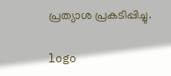പ്രത്യാശ പ്രകടിപ്പിച്ചു.

logo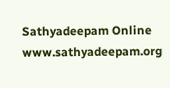Sathyadeepam Online
www.sathyadeepam.org